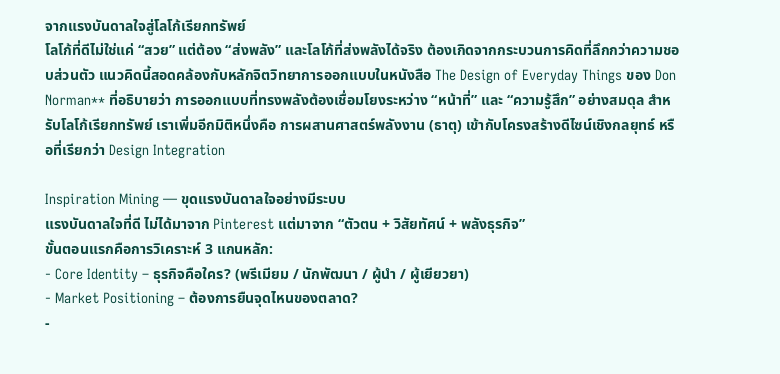จากแรงบันดาลใจสู่โลโก้เรียกทรัพย์
โลโก้ที่ดีไม่ใช่แค่ “สวย” แต่ต้อง “ส่งพลัง” และโลโก้ที่ส่งพลังได้จริง ต้องเกิดจากกระบวนการคิดที่ลึกกว่าความชอบส่วนตัว แนวคิดนี้สอดคล้องกับหลักจิตวิทยาการออกแบบในหนังสือ The Design of Everyday Things ของ Don Norman** ที่อธิบายว่า การออกแบบที่ทรงพลังต้องเชื่อมโยงระหว่าง “หน้าที่” และ “ความรู้สึก” อย่างสมดุล สำหรับโลโก้เรียกทรัพย์ เราเพิ่มอีกมิติหนึ่งคือ การผสานศาสตร์พลังงาน (ธาตุ) เข้ากับโครงสร้างดีไซน์เชิงกลยุทธ์ หรือที่เรียกว่า Design Integration

Inspiration Mining — ขุดแรงบันดาลใจอย่างมีระบบ
แรงบันดาลใจที่ดี ไม่ได้มาจาก Pinterest แต่มาจาก “ตัวตน + วิสัยทัศน์ + พลังธุรกิจ”
ขั้นตอนแรกคือการวิเคราะห์ 3 แกนหลัก:
- Core Identity – ธุรกิจคือใคร? (พรีเมียม / นักพัฒนา / ผู้นำ / ผู้เยียวยา)
- Market Positioning – ต้องการยืนจุดไหนของตลาด?
-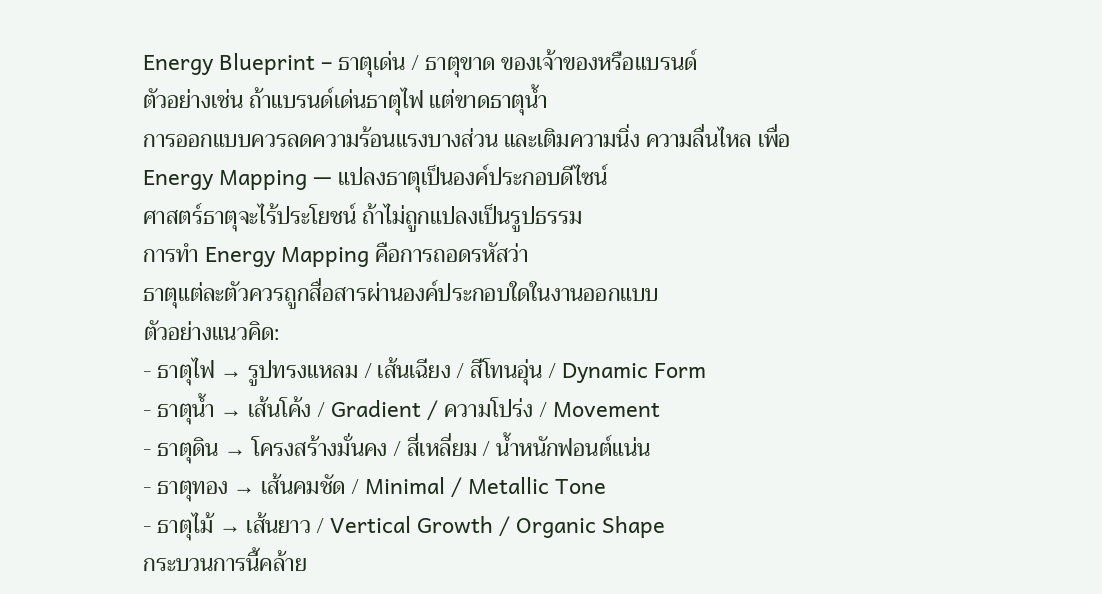Energy Blueprint – ธาตุเด่น / ธาตุขาด ของเจ้าของหรือแบรนด์
ตัวอย่างเช่น ถ้าแบรนด์เด่นธาตุไฟ แต่ขาดธาตุน้ำ
การออกแบบควรลดความร้อนแรงบางส่วน และเติมความนิ่ง ความลื่นไหล เพื่อ
Energy Mapping — แปลงธาตุเป็นองค์ประกอบดีไซน์
ศาสตร์ธาตุจะไร้ประโยชน์ ถ้าไม่ถูกแปลงเป็นรูปธรรม
การทำ Energy Mapping คือการถอดรหัสว่า
ธาตุแต่ละตัวควรถูกสื่อสารผ่านองค์ประกอบใดในงานออกแบบ
ตัวอย่างแนวคิด:
- ธาตุไฟ → รูปทรงแหลม / เส้นเฉียง / สีโทนอุ่น / Dynamic Form
- ธาตุน้ำ → เส้นโค้ง / Gradient / ความโปร่ง / Movement
- ธาตุดิน → โครงสร้างมั่นคง / สี่เหลี่ยม / น้ำหนักฟอนต์แน่น
- ธาตุทอง → เส้นคมชัด / Minimal / Metallic Tone
- ธาตุไม้ → เส้นยาว / Vertical Growth / Organic Shape
กระบวนการนี้คล้าย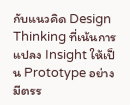กับแนวคิด Design Thinking ที่เน้นการแปลง Insight ให้เป็น Prototype อย่างมีตรร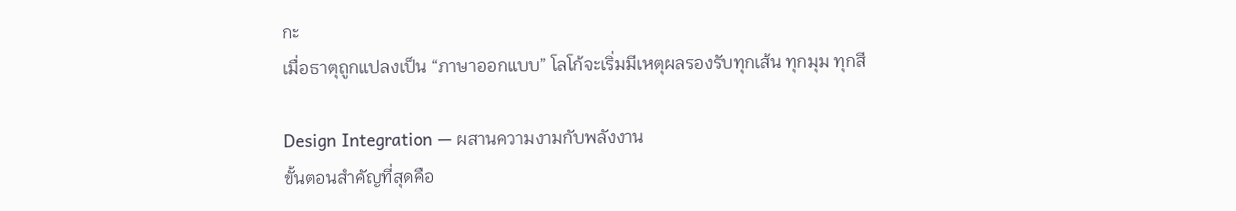กะ
เมื่อธาตุถูกแปลงเป็น “ภาษาออกแบบ” โลโก้จะเริ่มมีเหตุผลรองรับทุกเส้น ทุกมุม ทุกสี

Design Integration — ผสานความงามกับพลังงาน
ขั้นตอนสำคัญที่สุดคือ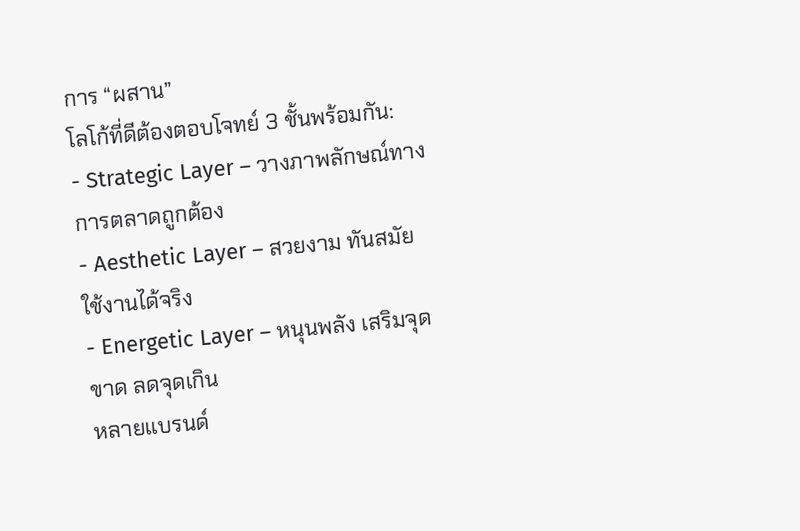การ “ผสาน”
โลโก้ที่ดีต้องตอบโจทย์ 3 ชั้นพร้อมกัน:
- Strategic Layer – วางภาพลักษณ์ทางการตลาดถูกต้อง
- Aesthetic Layer – สวยงาม ทันสมัย ใช้งานได้จริง
- Energetic Layer – หนุนพลัง เสริมจุดขาด ลดจุดเกิน
หลายแบรนด์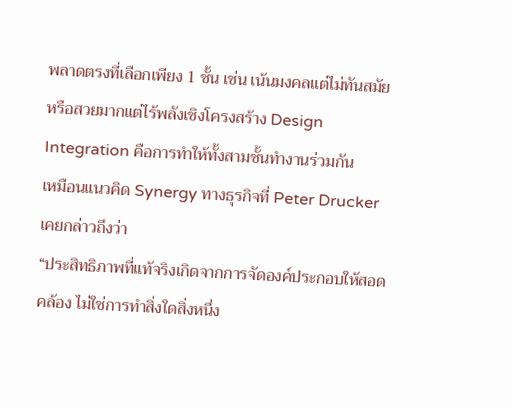พลาดตรงที่เลือกเพียง 1 ชั้น เช่น เน้นมงคลแต่ไม่ทันสมัย
หรือสวยมากแต่ไร้พลังเชิงโครงสร้าง Design Integration คือการทำให้ทั้งสามชั้นทำงานร่วมกัน
เหมือนแนวคิด Synergy ทางธุรกิจที่ Peter Drucker เคยกล่าวถึงว่า
“ประสิทธิภาพที่แท้จริงเกิดจากการจัดองค์ประกอบให้สอดคล้อง ไม่ใช่การทำสิ่งใดสิ่งหนึ่ง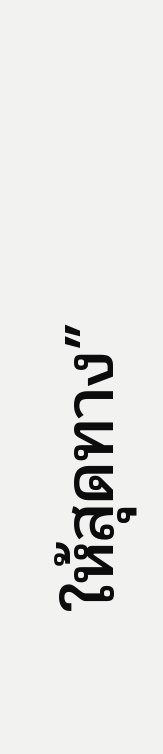ให้สุดทาง”